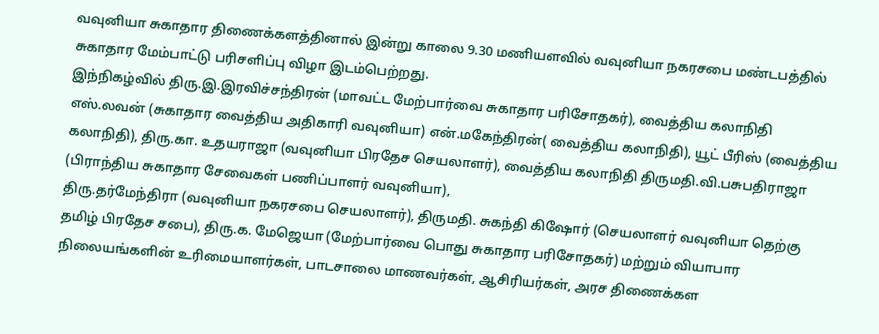வவுனியா சுகாதார திணைக்களத்தினால் இன்று காலை 9.30 மணியளவில் வவுனியா நகரசபை மண்டபத்தில் சுகாதார மேம்பாட்டு பரிசளிப்பு விழா இடம்பெற்றது.
இந்நிகழ்வில் திரு.இ.இரவிச்சந்திரன் (மாவட்ட மேற்பார்வை சுகாதார பரிசோதகர்), வைத்திய கலாநிதி எஸ்.லவன் (சுகாதார வைத்திய அதிகாரி வவுனியா) என்.மகேந்திரன்( வைத்திய கலாநிதி), யூட் பீரிஸ் (வைத்திய கலாநிதி), திரு.கா. உதயராஜா (வவுனியா பிரதேச செயலாளர்), வைத்திய கலாநிதி திருமதி.வி.பசுபதிராஜா (பிராந்திய சுகாதார சேவைகள் பணிப்பாளர் வவுனியா),
திரு.தர்மேந்திரா (வவுனியா நகரசபை செயலாளர்), திருமதி. சுகந்தி கிஷோர் (செயலாளர் வவுனியா தெற்கு தமிழ் பிரதேச சபை), திரு.க. மேஜெயா (மேற்பார்வை பொது சுகாதார பரிசோதகர்) மற்றும் வியாபார நிலையங்களின் உரிமையாளர்கள், பாடசாலை மாணவர்கள், ஆசிரியர்கள், அரச திணைக்கள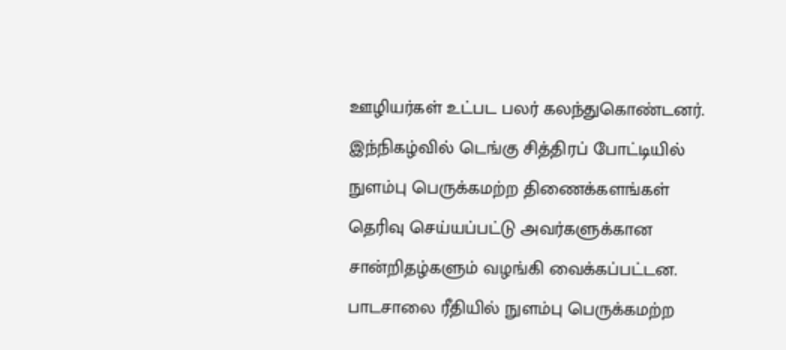ஊழியர்கள் உட்பட பலர் கலந்துகொண்டனர்.
இந்நிகழ்வில் டெங்கு சித்திரப் போட்டியில் நுளம்பு பெருக்கமற்ற திணைக்களங்கள் தெரிவு செய்யப்பட்டு அவர்களுக்கான சான்றிதழ்களும் வழங்கி வைக்கப்பட்டன.
பாடசாலை ரீதியில் நுளம்பு பெருக்கமற்ற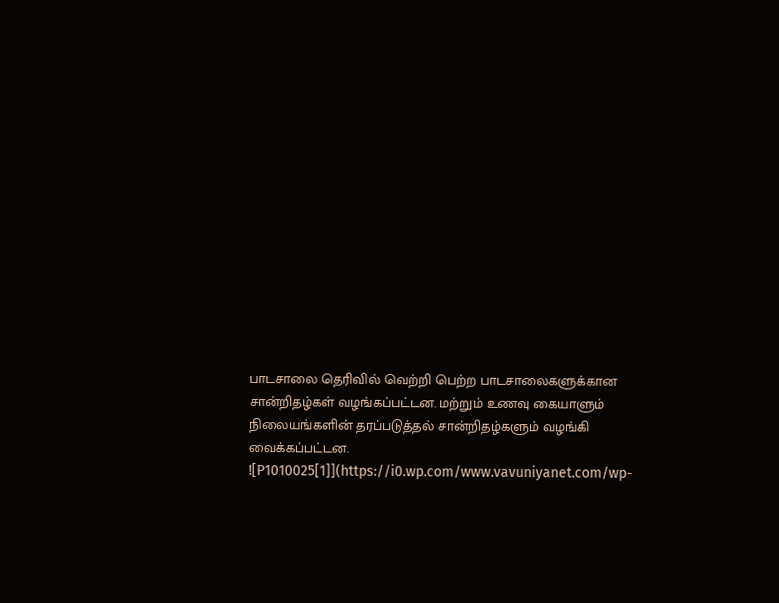பாடசாலை தெரிவில் வெற்றி பெற்ற பாடசாலைகளுக்கான சான்றிதழ்கள் வழங்கப்பட்டன. மற்றும் உணவு கையாளும் நிலையங்களின் தரப்படுத்தல் சான்றிதழ்களும் வழங்கி வைக்கப்பட்டன.
![P1010025[1]](https://i0.wp.com/www.vavuniyanet.com/wp-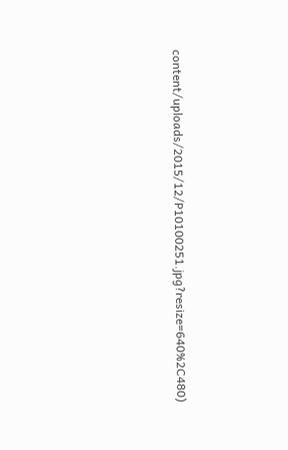content/uploads/2015/12/P10100251.jpg?resize=640%2C480)